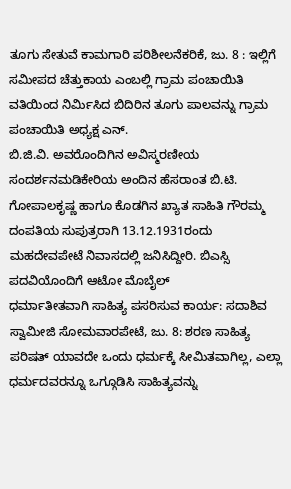ತೂಗು ಸೇತುವೆ ಕಾಮಗಾರಿ ಪರಿಶೀಲನೆಕರಿಕೆ, ಜು. 8 : ಇಲ್ಲಿಗೆ ಸಮೀಪದ ಚೆತ್ತುಕಾಯ ಎಂಬಲ್ಲಿ ಗ್ರಾಮ ಪಂಚಾಯಿತಿ ವತಿಯಿಂದ ನಿರ್ಮಿಸಿದ ಬಿದಿರಿನ ತೂಗು ಪಾಲವನ್ನು ಗ್ರಾಮ ಪಂಚಾಯಿತಿ ಅಧ್ಯಕ್ಷ ಎನ್.
ಬಿ.ಜಿ.ವಿ. ಅವರೊಂದಿಗಿನ ಅವಿಸ್ಮರಣೀಯ ಸಂದರ್ಶನಮಡಿಕೇರಿಯ ಅಂದಿನ ಹೆಸರಾಂತ ಬಿ.ಟಿ. ಗೋಪಾಲಕೃಷ್ಣ ಹಾಗೂ ಕೊಡಗಿನ ಖ್ಯಾತ ಸಾಹಿತಿ ಗೌರಮ್ಮ ದಂಪತಿಯ ಸುಪುತ್ರರಾಗಿ 13.12.1931ರಂದು ಮಹದೇವಪೇಟೆ ನಿವಾಸದಲ್ಲಿ ಜನಿಸಿದ್ದೀರಿ. ಬಿಎಸ್ಸಿ ಪದವಿಯೊಂದಿಗೆ ಆಟೋ ಮೊಬೈಲ್
ಧರ್ಮಾತೀತವಾಗಿ ಸಾಹಿತ್ಯ ಪಸರಿಸುವ ಕಾರ್ಯ: ಸದಾಶಿವ ಸ್ವಾಮೀಜಿ ಸೋಮವಾರಪೇಟೆ, ಜು. 8: ಶರಣ ಸಾಹಿತ್ಯ ಪರಿಷತ್ ಯಾವದೇ ಒಂದು ಧರ್ಮಕ್ಕೆ ಸೀಮಿತವಾಗಿಲ್ಲ, ಎಲ್ಲಾ ಧರ್ಮದವರನ್ನೂ ಒಗ್ಗೂಡಿಸಿ ಸಾಹಿತ್ಯವನ್ನು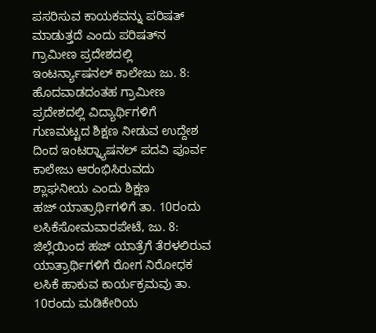ಪಸರಿಸುವ ಕಾಯಕವನ್ನು ಪರಿಷತ್ ಮಾಡುತ್ತದೆ ಎಂದು ಪರಿಷತ್‍ನ
ಗ್ರಾಮೀಣ ಪ್ರದೇಶದಲ್ಲಿ ಇಂಟರ್ನ್ಯಾಷನಲ್ ಕಾಲೇಜು ಜು. 8: ಹೊದವಾಡದಂತಹ ಗ್ರಾಮೀಣ ಪ್ರದೇಶದಲ್ಲಿ ವಿದ್ಯಾರ್ಥಿಗಳಿಗೆ ಗುಣಮಟ್ಟದ ಶಿಕ್ಷಣ ನೀಡುವ ಉದ್ದೇಶ ದಿಂದ ಇಂಟರ್‍ನ್ಯಾಷನಲ್ ಪದವಿ ಪೂರ್ವ ಕಾಲೇಜು ಆರಂಭಿಸಿರುವದು ಶ್ಲಾಘನೀಯ ಎಂದು ಶಿಕ್ಷಣ
ಹಜ್ ಯಾತ್ರಾರ್ಥಿಗಳಿಗೆ ತಾ. 10ರಂದು ಲಸಿಕೆಸೋಮವಾರಪೇಟೆ, ಜು. 8: ಜಿಲ್ಲೆಯಿಂದ ಹಜ್ ಯಾತ್ರೆಗೆ ತೆರಳಲಿರುವ ಯಾತ್ರಾರ್ಥಿಗಳಿಗೆ ರೋಗ ನಿರೋಧಕ ಲಸಿಕೆ ಹಾಕುವ ಕಾರ್ಯಕ್ರಮವು ತಾ. 10ರಂದು ಮಡಿಕೇರಿಯ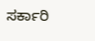ಸರ್ಕಾರಿ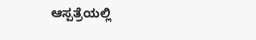ಆಸ್ಪತ್ರೆಯಲ್ಲಿ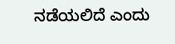ನಡೆಯಲಿದೆ ಎಂದು